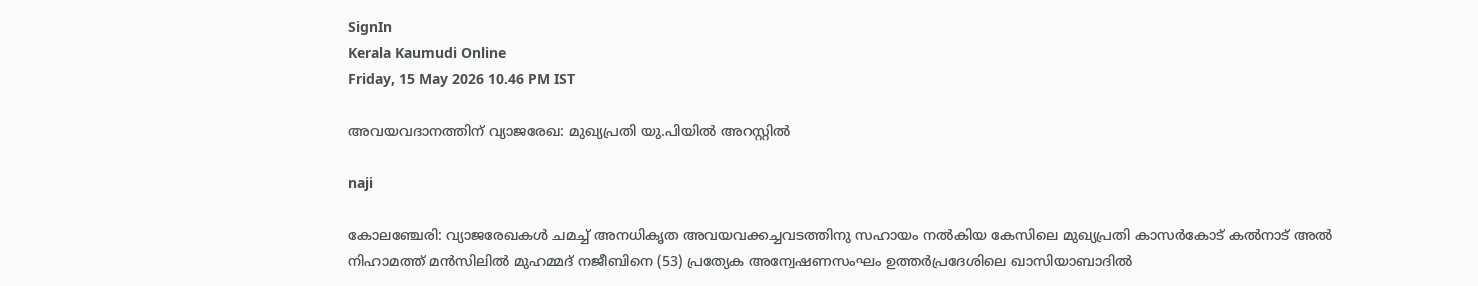SignIn
Kerala Kaumudi Online
Friday, 15 May 2026 10.46 PM IST

അവയവദാനത്തിന് വ്യാജരേഖ: മുഖ്യപ്രതി യു.പിയിൽ അറസ്റ്റിൽ

naji

കോലഞ്ചേരി: വ്യാജരേഖകൾ ചമച്ച് അനധികൃത അവയവക്കച്ചവടത്തിനു സഹായം നൽകിയ കേസിലെ മുഖ്യപ്രതി കാസർകോട് കൽനാട് അൽ നിഹാമത്ത് മൻസിലിൽ മുഹമ്മദ് നജീബിനെ (53) പ്രത്യേക അന്വേഷണസംഘം ഉത്തർപ്രദേശിലെ ഖാസിയാബാദിൽ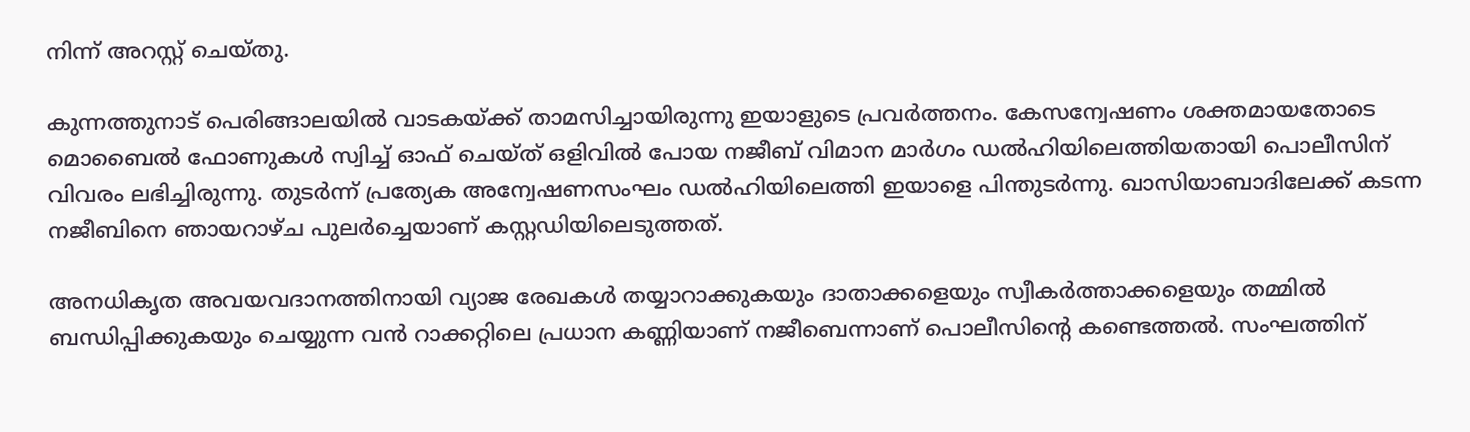നിന്ന് അറസ്റ്റ് ചെയ്തു.

കുന്നത്തുനാട് പെരിങ്ങാലയിൽ വാടകയ്‌ക്ക് താമസിച്ചായിരുന്നു ഇയാളുടെ പ്രവർത്തനം. കേസന്വേഷണം ശക്തമായതോടെ മൊബൈൽ ഫോണുകൾ സ്വിച്ച് ഓഫ് ചെയ്ത് ഒളിവിൽ പോയ നജീബ് വിമാന മാർഗം ഡൽഹിയിലെത്തിയതായി പൊലീസിന് വിവരം ലഭിച്ചിരുന്നു. തുടർന്ന് പ്രത്യേക അന്വേഷണസംഘം ഡൽഹിയിലെത്തി ഇയാളെ പിന്തുടർന്നു. ഖാസിയാബാദിലേക്ക് കടന്ന നജീബിനെ ഞായറാഴ്ച പുലർച്ചെയാണ് കസ്റ്റഡിയിലെടുത്തത്.

അനധികൃത അവയവദാനത്തിനായി വ്യാജ രേഖകൾ തയ്യാറാക്കുകയും ദാതാക്കളെയും സ്വീകർത്താക്കളെയും തമ്മിൽ ബന്ധിപ്പിക്കുകയും ചെയ്യുന്ന വൻ റാക്കറ്റിലെ പ്രധാന കണ്ണിയാണ് നജീബെന്നാണ് പൊലീസിന്റെ കണ്ടെത്തൽ. സംഘത്തിന്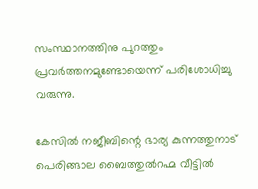സംസ്ഥാനത്തിനു പുറത്തും പ്രവർത്തനമുണ്ടോയെന്ന് പരിശോധിച്ചു വരുന്നു.

കേസിൽ നജീബിന്റെ ഭാര്യ കുന്നത്തുനാട് പെരിങ്ങാല ബൈത്തുൽറഹ്മ വീട്ടിൽ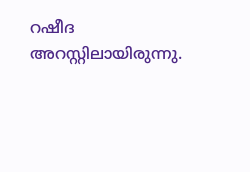റഷീദ അറസ്റ്റിലായിരുന്നു.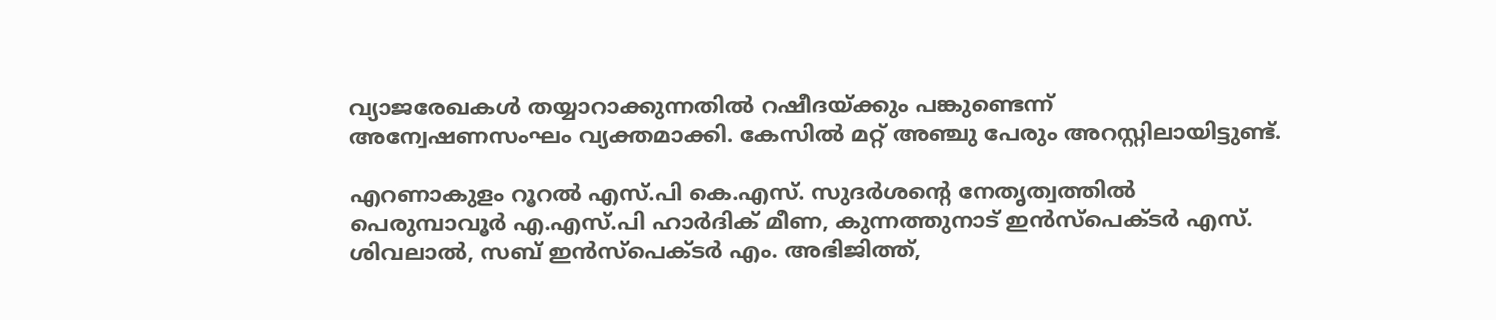വ്യാജരേഖകൾ തയ്യാറാക്കുന്നതിൽ റഷീദയ്‌ക്കും പങ്കുണ്ടെന്ന് അന്വേഷണസംഘം വ്യക്തമാക്കി. കേസിൽ മറ്റ് അഞ്ചു പേരും അറസ്റ്റിലായിട്ടുണ്ട്.

എറണാകുളം റൂറൽ എസ്.പി കെ.എസ്. സുദർശന്റെ നേതൃത്വത്തിൽ പെരുമ്പാവൂർ എ.എസ്.പി ഹാർദിക് മീണ, കുന്നത്തുനാട് ഇൻസ്‌പെക്ടർ എസ്. ശിവലാൽ, സബ് ഇൻസ്പെക്ടർ എം. അഭിജിത്ത്,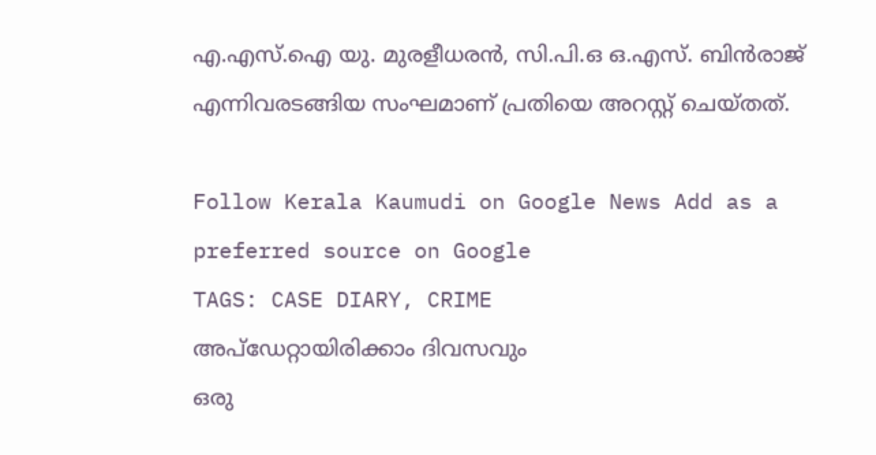എ.എസ്.ഐ യു. മുരളീധരൻ, സി.പി.ഒ ഒ.എസ്. ബിൻരാജ് എന്നിവരടങ്ങിയ സംഘമാണ് പ്രതിയെ അറസ്റ്റ് ചെയ്തത്.

Follow Kerala Kaumudi on Google News Add as a preferred source on Google
TAGS: CASE DIARY, CRIME
അപ്ഡേറ്റായിരിക്കാം ദിവസവും
ഒരു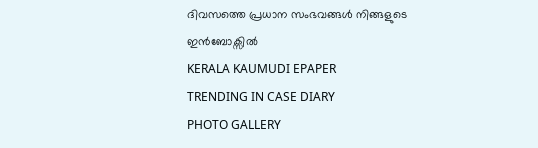ദിവസത്തെ പ്രധാന സംഭവങ്ങൾ നിങ്ങളുടെ ഇൻബോക്സിൽ
KERALA KAUMUDI EPAPER
TRENDING IN CASE DIARY
PHOTO GALLERY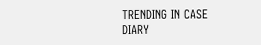TRENDING IN CASE DIARY